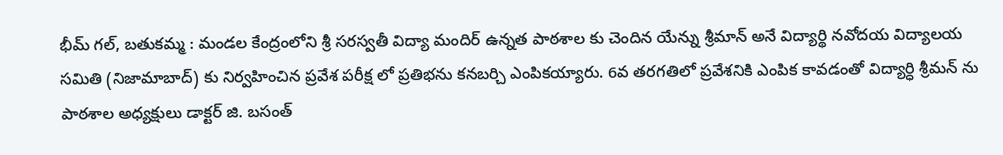భీమ్ గల్, బతుకమ్మ : మండల కేంద్రంలోని శ్రీ సరస్వతీ విద్యా మందిర్ ఉన్నత పాఠశాల కు చెందిన యేన్ను శ్రీమాన్ అనే విద్యార్థి నవోదయ విద్యాలయ సమితి (నిజామాబాద్) కు నిర్వహించిన ప్రవేశ పరీక్ష లో ప్రతిభను కనబర్చి ఎంపికయ్యారు. 6వ తరగతిలో ప్రవేశనికి ఎంపిక కావడంతో విద్యార్ధి శ్రీమన్ ను పాఠశాల అధ్యక్షులు డాక్టర్ జి. బసంత్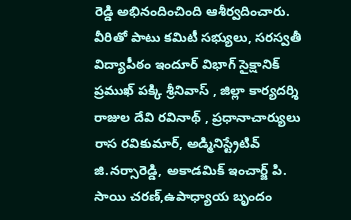రెడ్డి అభినందించింది ఆశీర్వదించారు. వీరితో పాటు కమిటీ సభ్యులు, సరస్వతీ విద్యాపీఠం ఇందూర్ విభాగ్ సైక్షానిక్ ప్రముఖ్ పక్కి శ్రీనివాస్ , జిల్లా కార్యదర్శి రాజుల దేవి రవినాథ్ , ప్రధానాచార్యులు రాస రవికుమార్, అడ్మినిస్ట్రేటివ్ జి.నర్సారెడ్డి, అకాడమిక్ ఇంచార్జ్ పి. సాయి చరణ్,ఉపాధ్యాయ బృందం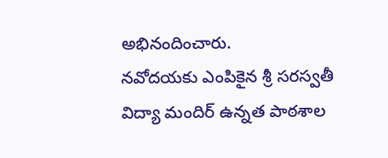అభినందించారు.
నవోదయకు ఎంపికైన శ్రీ సరస్వతీ విద్యా మందిర్ ఉన్నత పాఠశాల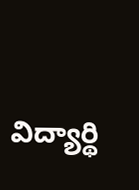విద్యార్థి